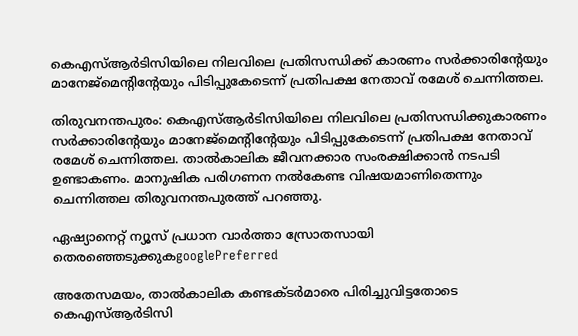കെഎസ്ആര്‍ടിസിയിലെ നിലവിലെ പ്രതിസന്ധിക്ക് കാരണം സര്‍ക്കാരിന്‍റേയും മാനേജ്മെന്‍റിന്‍റേയും പിടിപ്പുകേടെന്ന് പ്രതിപക്ഷ നേതാവ് രമേശ് ചെന്നിത്തല.

തിരുവനന്തപുരം: കെഎസ്ആര്‍ടിസിയിലെ നിലവിലെ പ്രതിസന്ധിക്കുകാരണം സര്‍ക്കാരിന്‍റേയും മാനേജ്മെന്‍റിന്‍റേയും പിടിപ്പുകേടെന്ന് പ്രതിപക്ഷ നേതാവ് രമേശ് ചെന്നിത്തല. താല്‍കാലിക ജീവനക്കാര സംരക്ഷിക്കാൻ നടപടി ഉണ്ടാകണം. മാനുഷിക പരിഗണന നല്‍കേണ്ട വിഷയമാണിതെന്നും ചെന്നിത്തല തിരുവനന്തപുരത്ത് പറഞ്ഞു.

ഏഷ്യാനെറ്റ് ന്യൂസ് പ്രധാന വാർത്താ സ്രോതസായി തെരഞ്ഞെടുക്കുകgooglePreferred

അതേസമയം, താല്‍കാലിക കണ്ടക്ടര്‍മാരെ പിരിച്ചുവിട്ടതോടെ കെഎസ്ആര്‍ടിസി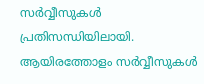സര്‍വ്വീസുകള്‍ പ്രതിസന്ധിയിലായി. ആയിരത്തോളം സര്‍വ്വീസുകൾ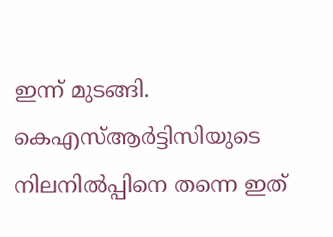ഇന്ന് മുടങ്ങി. കെഎസ്ആര്‍ട്ടിസിയുടെ നിലനില്‍പ്പിനെ തന്നെ ഇത്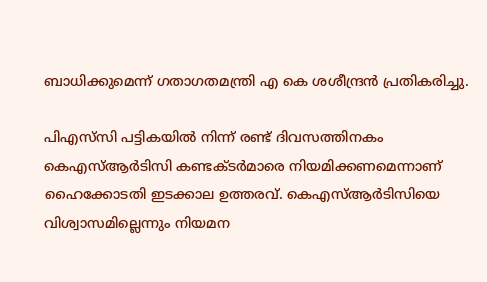ബാധിക്കുമെന്ന് ഗതാഗതമന്ത്രി എ കെ ശശീന്ദ്രന്‍ പ്രതികരിച്ചു.

പിഎസ്‍സി പട്ടികയിൽ നിന്ന് രണ്ട് ദിവസത്തിനകം കെഎസ്ആര്‍ടിസി കണ്ടക്ടർമാരെ നിയമിക്കണമെന്നാണ് ഹൈക്കോടതി ഇടക്കാല ഉത്തരവ്. കെഎസ്ആര്‍ടിസിയെ വിശ്വാസമില്ലെന്നും നിയമന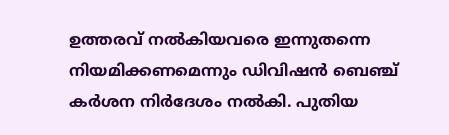ഉത്തരവ് നൽകിയവരെ ഇന്നുതന്നെ നിയമിക്കണമെന്നും ഡിവിഷൻ ബെഞ്ച് കർശന നി‍‍ർദേശം നൽകി. പുതിയ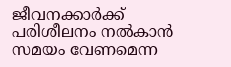ജീവനക്കാർക്ക് പരിശീലനം നൽകാൻ സമയം വേണമെന്ന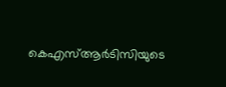കെഎസ്ആര്‍ടിസിയുടെ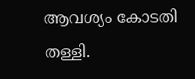ആവശ്യം കോടതി തള്ളി.